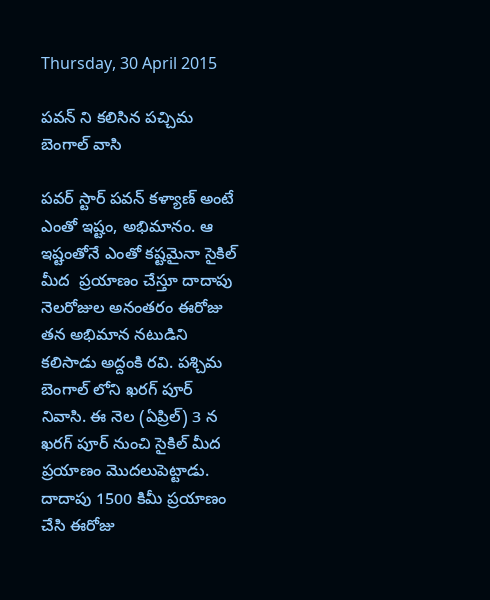Thursday, 30 April 2015

పవన్ ని కలిసిన పచ్చిమ బెంగాల్ వాసి

పవర్ స్టార్ పవన్ కళ్యాణ్ అంటే ఎంతో ఇష్టం, అభిమానం. ఆ ఇష్టంతోనే ఎంతో కష్టమైనా సైకిల్ మీద  ప్రయాణం చేస్తూ దాదాపు నెలరోజుల అనంతరం ఈరోజు  తన అభిమాన నటుడిని కలిసాడు అద్దంకి రవి. పశ్చిమ బెంగాల్ లోని ఖరగ్ పూర్ నివాసి. ఈ నెల (ఏప్రిల్) 3 న ఖరగ్ పూర్ నుంచి సైకిల్ మీద ప్రయాణం మొదలుపెట్టాడు.  దాదాపు 1500 కిమీ ప్రయాణం చేసి ఈరోజు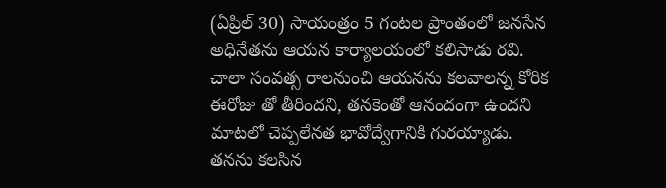(ఏప్రిల్ 30) సాయంత్రం 5 గంటల ప్రాంతంలో జనసేన అధినేతను ఆయన కార్యాలయంలో కలిసాడు రవి. చాలా సంవత్స రాలనుంచి ఆయనను కలవాలన్న కోరిక ఈరోజు తో తీరిందని, తనకెంతో ఆనందంగా ఉందని మాటలో చెప్పలేనత భావోద్వేగానికి గురయ్యాడు. తనను కలసిన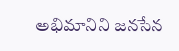అభిమానిని జనసేన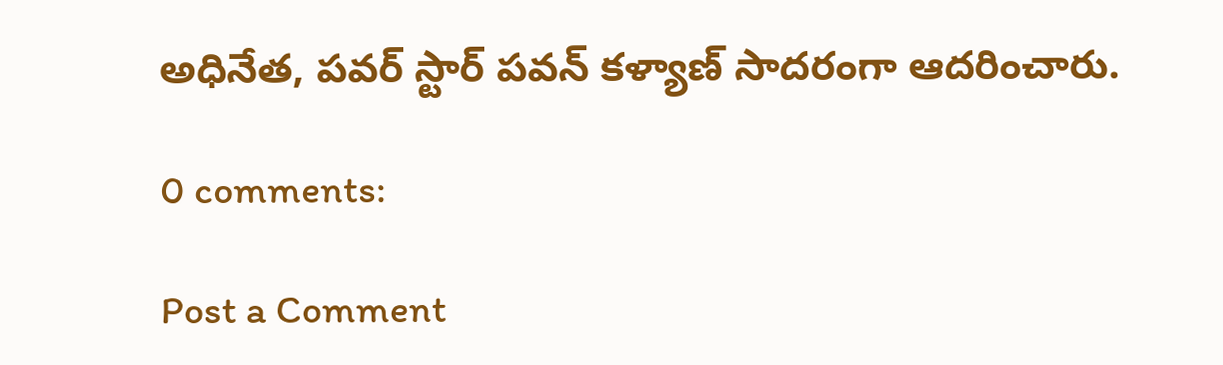అధినేత, పవర్ స్టార్ పవన్ కళ్యాణ్ సాదరంగా ఆదరించారు.

0 comments:

Post a Comment